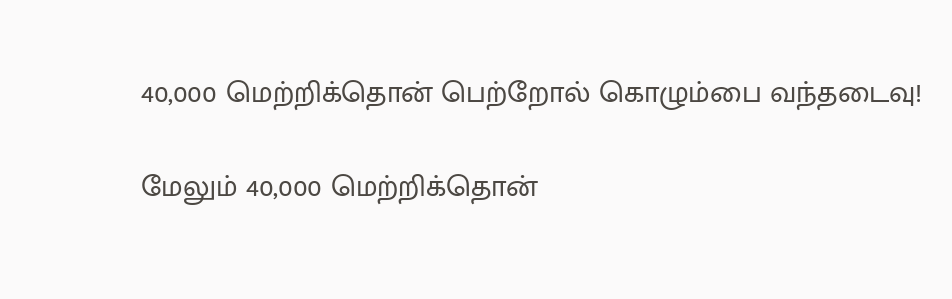40,000 மெற்றிக்தொன் பெற்றோல் கொழும்பை வந்தடைவு!

மேலும் 40,000 மெற்றிக்தொன்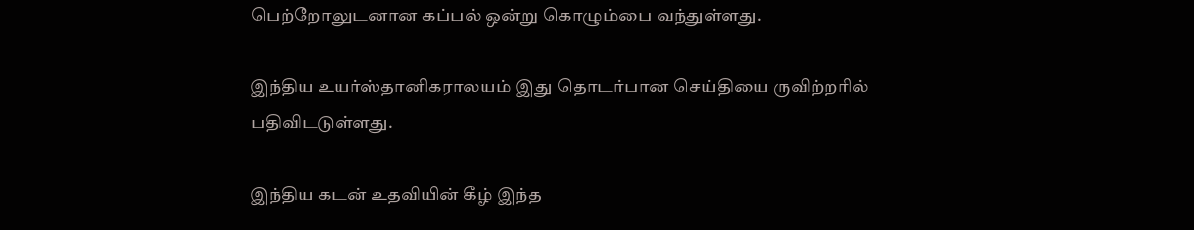பெற்றோலுடனான கப்பல் ஒன்று கொழும்பை வந்துள்ளது.

இந்திய உயர்ஸ்தானிகராலயம் இது தொடர்பான செய்தியை ருவிற்றரில் பதிவிடடுள்ளது.

இந்திய கடன் உதவியின் கீழ் இந்த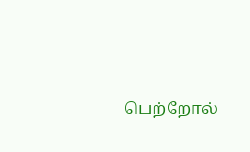பெற்றோல்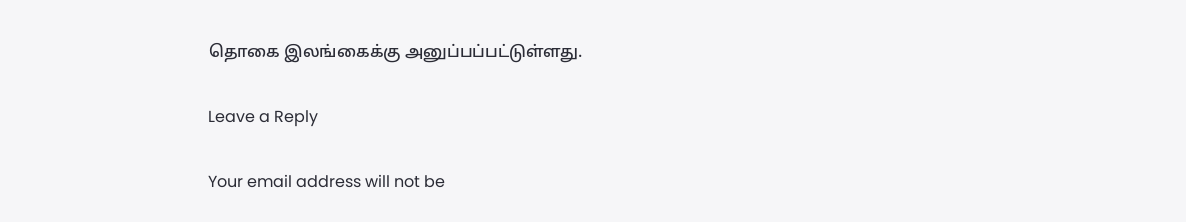தொகை இலங்கைக்கு அனுப்பப்பட்டுள்ளது.

Leave a Reply

Your email address will not be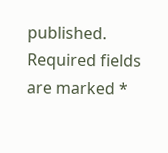published. Required fields are marked *